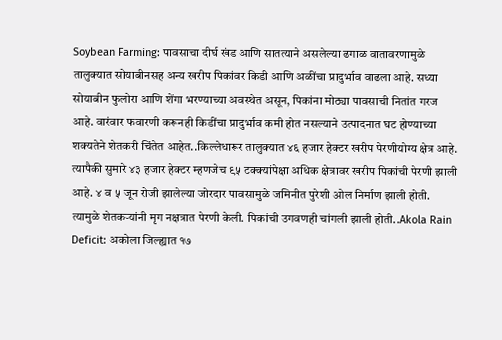Soybean Farming: पावसाचा दीर्घ खंड आणि सातत्याने असलेल्या ढगाळ वातावरणामुळे तालुक्यात सोयाबीनसह अन्य खरीप पिकांवर किडी आणि अळींचा प्रादुर्भाव वाढला आहे. सध्या सोयाबीन फुलोरा आणि शेंगा भरण्याच्या अवस्थेत असून, पिकांना मोठ्या पावसाची नितांत गरज आहे. वारंवार फवारणी करूनही किडींचा प्रादुर्भाव कमी होत नसल्याने उत्पादनात घट होण्याच्या शक्यतेने शेतकरी चिंतेत आहेत..किल्लेधारूर तालुक्यात ४६ हजार हेक्टर खरीप पेरणीयोग्य क्षेत्र आहे. त्यापैकी सुमारे ४३ हजार हेक्टर म्हणजेच ९५ टक्क्यांपेक्षा अधिक क्षेत्रावर खरीप पिकांची पेरणी झाली आहे. ४ व ५ जून रोजी झालेल्या जोरदार पावसामुळे जमिनीत पुरेशी ओल निर्माण झाली होती. त्यामुळे शेतकऱ्यांनी मृग नक्षत्रात पेरणी केली. पिकांची उगवणही चांगली झाली होती..Akola Rain Deficit: अकोला जिल्ह्यात १७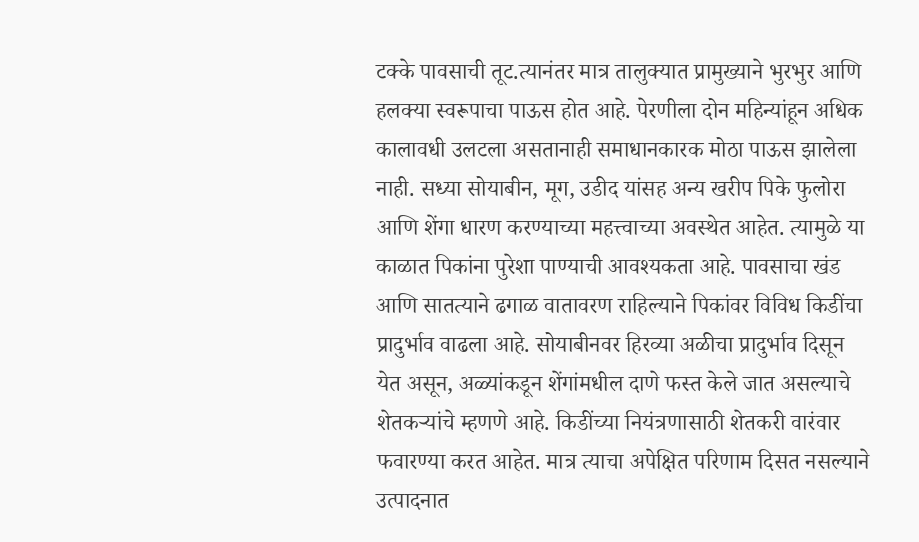टक्के पावसाची तूट.त्यानंतर मात्र तालुक्यात प्रामुख्याने भुरभुर आणि हलक्या स्वरूपाचा पाऊस होत आहे. पेरणीला दोन महिन्यांहून अधिक कालावधी उलटला असतानाही समाधानकारक मोठा पाऊस झालेला नाही. सध्या सोयाबीन, मूग, उडीद यांसह अन्य खरीप पिके फुलोरा आणि शेंगा धारण करण्याच्या महत्त्वाच्या अवस्थेत आहेत. त्यामुळे या काळात पिकांना पुरेशा पाण्याची आवश्यकता आहे. पावसाचा खंड आणि सातत्याने ढगाळ वातावरण राहिल्याने पिकांवर विविध किडींचा प्रादुर्भाव वाढला आहे. सोयाबीनवर हिरव्या अळीचा प्रादुर्भाव दिसून येत असून, अळ्यांकडून शेंगांमधील दाणे फस्त केले जात असल्याचे शेतकऱ्यांचे म्हणणे आहे. किडींच्या नियंत्रणासाठी शेतकरी वारंवार फवारण्या करत आहेत. मात्र त्याचा अपेक्षित परिणाम दिसत नसल्याने उत्पादनात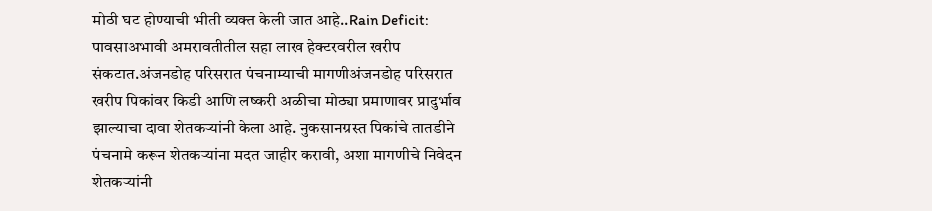मोठी घट होण्याची भीती व्यक्त केली जात आहे..Rain Deficit: पावसाअभावी अमरावतीतील सहा लाख हेक्टरवरील खरीप संकटात.अंजनडोह परिसरात पंचनाम्याची मागणीअंजनडोह परिसरात खरीप पिकांवर किडी आणि लष्करी अळीचा मोठ्या प्रमाणावर प्रादुर्भाव झाल्याचा दावा शेतकऱ्यांनी केला आहे. नुकसानग्रस्त पिकांचे तातडीने पंचनामे करून शेतकऱ्यांना मदत जाहीर करावी, अशा मागणीचे निवेदन शेतकऱ्यांनी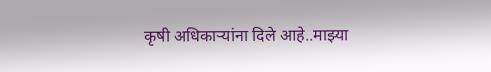कृषी अधिकाऱ्यांना दिले आहे..माझ्या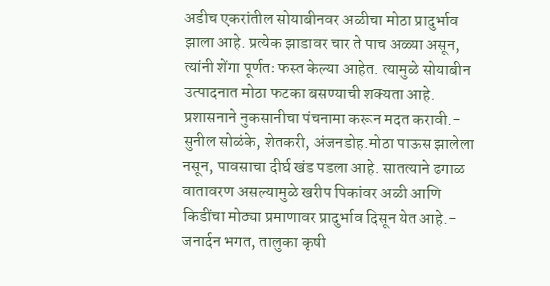अडीच एकरांतील सोयाबीनवर अळीचा मोठा प्रादुर्भाव झाला आहे. प्रत्येक झाडावर चार ते पाच अळ्या असून, त्यांनी शेंगा पूर्णतः फस्त केल्या आहेत. त्यामुळे सोयाबीन उत्पादनात मोठा फटका बसण्याची शक्यता आहे. प्रशासनाने नुकसानीचा पंचनामा करून मदत करावी.- सुनील सोळंके, शेतकरी, अंजनडोह.मोठा पाऊस झालेला नसून, पावसाचा दीर्घ खंड पडला आहे. सातत्याने ढगाळ वातावरण असल्यामुळे खरीप पिकांवर अळी आणि किडींचा मोठ्या प्रमाणावर प्रादुर्भाव दिसून येत आहे.- जनार्दन भगत, तालुका कृषी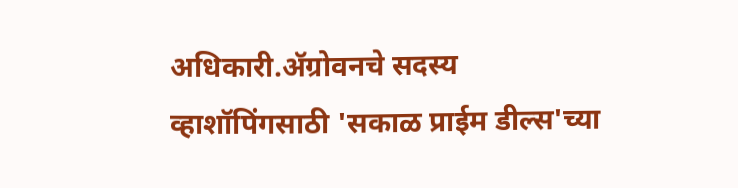अधिकारी.ॲग्रोवनचे सदस्य व्हाशॉपिंगसाठी 'सकाळ प्राईम डील्स'च्या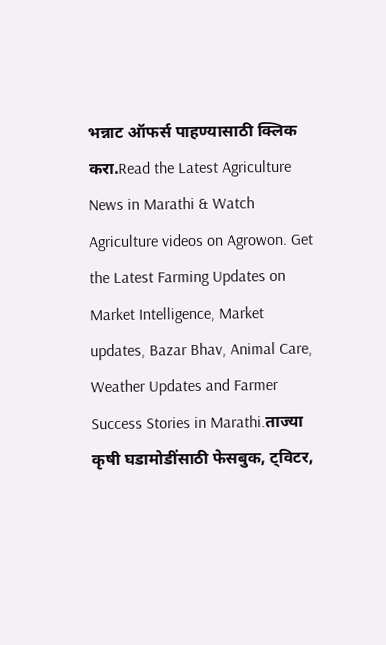भन्नाट ऑफर्स पाहण्यासाठी क्लिक करा.Read the Latest Agriculture News in Marathi & Watch Agriculture videos on Agrowon. Get the Latest Farming Updates on Market Intelligence, Market updates, Bazar Bhav, Animal Care, Weather Updates and Farmer Success Stories in Marathi.ताज्या कृषी घडामोडींसाठी फेसबुक, ट्विटर,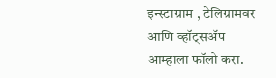इन्स्टाग्राम , टेलिग्रामवर आणि व्हॉट्सॲप आम्हाला फॉलो करा.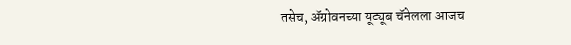तसेच, ॲग्रोवनच्या यूट्यूब चॅनेलला आजच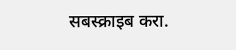सबस्क्राइब करा.